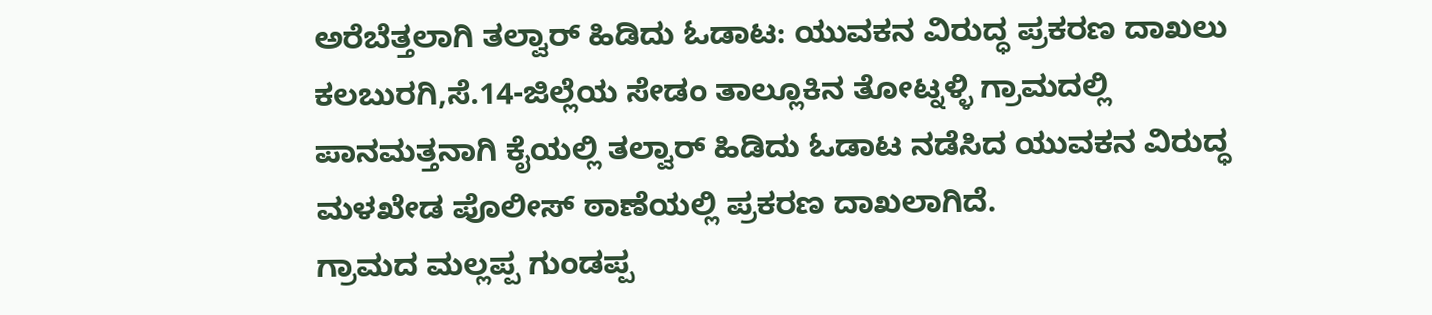ಅರೆಬೆತ್ತಲಾಗಿ ತಲ್ವಾರ್ ಹಿಡಿದು ಓಡಾಟ: ಯುವಕನ ವಿರುದ್ಧ ಪ್ರಕರಣ ದಾಖಲು
ಕಲಬುರಗಿ,ಸೆ.14-ಜಿಲ್ಲೆಯ ಸೇಡಂ ತಾಲ್ಲೂಕಿನ ತೋಟ್ನಳ್ಳಿ ಗ್ರಾಮದಲ್ಲಿ ಪಾನಮತ್ತನಾಗಿ ಕೈಯಲ್ಲಿ ತಲ್ವಾರ್ ಹಿಡಿದು ಓಡಾಟ ನಡೆಸಿದ ಯುವಕನ ವಿರುದ್ಧ ಮಳಖೇಡ ಪೊಲೀಸ್ ಠಾಣೆಯಲ್ಲಿ ಪ್ರಕರಣ ದಾಖಲಾಗಿದೆ.
ಗ್ರಾಮದ ಮಲ್ಲಪ್ಪ ಗುಂಡಪ್ಪ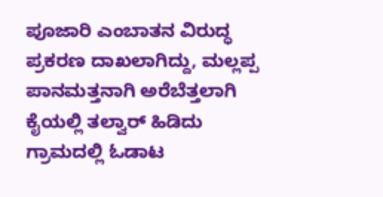ಪೂಜಾರಿ ಎಂಬಾತನ ವಿರುದ್ಧ ಪ್ರಕರಣ ದಾಖಲಾಗಿದ್ದು, ಮಲ್ಲಪ್ಪ ಪಾನಮತ್ತನಾಗಿ ಅರೆಬೆತ್ತಲಾಗಿ ಕೈಯಲ್ಲಿ ತಲ್ವಾರ್ ಹಿಡಿದು ಗ್ರಾಮದಲ್ಲಿ ಓಡಾಟ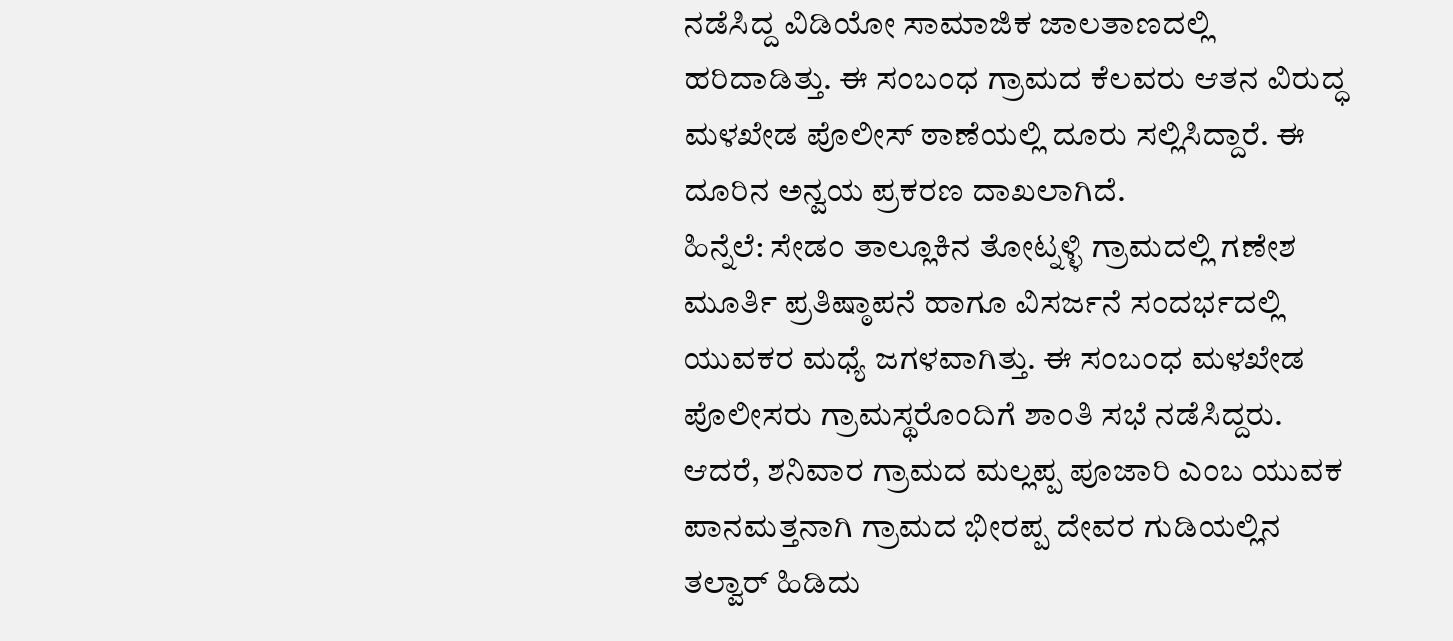ನಡೆಸಿದ್ದ ವಿಡಿಯೋ ಸಾಮಾಜಿಕ ಜಾಲತಾಣದಲ್ಲಿ ಹರಿದಾಡಿತ್ತು. ಈ ಸಂಬಂಧ ಗ್ರಾಮದ ಕೆಲವರು ಆತನ ವಿರುದ್ಧ ಮಳಖೇಡ ಪೊಲೀಸ್ ಠಾಣೆಯಲ್ಲಿ ದೂರು ಸಲ್ಲಿಸಿದ್ದಾರೆ. ಈ ದೂರಿನ ಅನ್ವಯ ಪ್ರಕರಣ ದಾಖಲಾಗಿದೆ.
ಹಿನ್ನೆಲೆ: ಸೇಡಂ ತಾಲ್ಲೂಕಿನ ತೋಟ್ನಳ್ಳಿ ಗ್ರಾಮದಲ್ಲಿ ಗಣೇಶ ಮೂರ್ತಿ ಪ್ರತಿಷ್ಠಾಪನೆ ಹಾಗೂ ವಿಸರ್ಜನೆ ಸಂದರ್ಭದಲ್ಲಿ ಯುವಕರ ಮಧ್ಯೆ ಜಗಳವಾಗಿತ್ತು. ಈ ಸಂಬಂಧ ಮಳಖೇಡ ಪೊಲೀಸರು ಗ್ರಾಮಸ್ಥರೊಂದಿಗೆ ಶಾಂತಿ ಸಭೆ ನಡೆಸಿದ್ದರು. ಆದರೆ, ಶನಿವಾರ ಗ್ರಾಮದ ಮಲ್ಲಪ್ಪ ಪೂಜಾರಿ ಎಂಬ ಯುವಕ ಪಾನಮತ್ತನಾಗಿ ಗ್ರಾಮದ ಭೀರಪ್ಪ ದೇವರ ಗುಡಿಯಲ್ಲಿನ ತಲ್ವಾರ್ ಹಿಡಿದು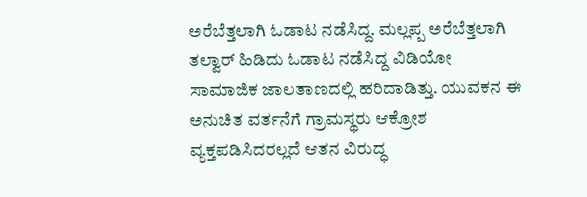ಅರೆಬೆತ್ತಲಾಗಿ ಓಡಾಟ ನಡೆಸಿದ್ದ. ಮಲ್ಲಪ್ಪ ಅರೆಬೆತ್ತಲಾಗಿ ತಲ್ವಾರ್ ಹಿಡಿದು ಓಡಾಟ ನಡೆಸಿದ್ದ ವಿಡಿಯೋ ಸಾಮಾಜಿಕ ಜಾಲತಾಣದಲ್ಲಿ ಹರಿದಾಡಿತ್ತು. ಯುವಕನ ಈ ಅನುಚಿತ ವರ್ತನೆಗೆ ಗ್ರಾಮಸ್ಥರು ಆಕ್ರೋಶ ವ್ಯಕ್ತಪಡಿಸಿದರಲ್ಲದೆ ಆತನ ವಿರುದ್ಧ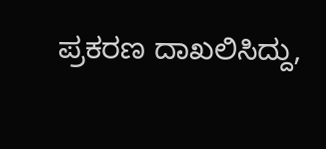ಪ್ರಕರಣ ದಾಖಲಿಸಿದ್ದು,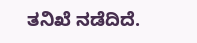ತನಿಖೆ ನಡೆದಿದೆ.